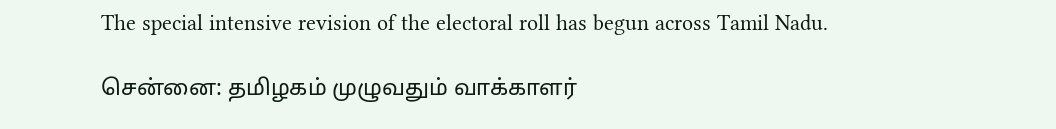The special intensive revision of the electoral roll has begun across Tamil Nadu.

சென்னை: தமிழகம் முழுவதும் வாக்காளர்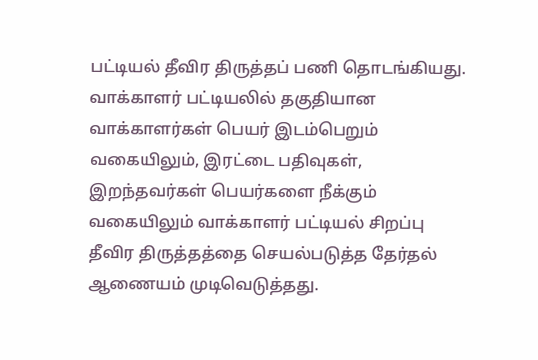பட்டியல் தீவிர திருத்தப் பணி தொடங்கியது. வாக்காளர் பட்டியலில் தகுதியான வாக்காளர்கள் பெயர் இடம்பெறும் வகையிலும், இரட்டை பதிவுகள், இறந்தவர்கள் பெயர்களை நீக்கும் வகையிலும் வாக்காளர் பட்டியல் சிறப்பு தீவிர திருத்தத்தை செயல்படுத்த தேர்தல் ஆணையம் முடிவெடுத்தது.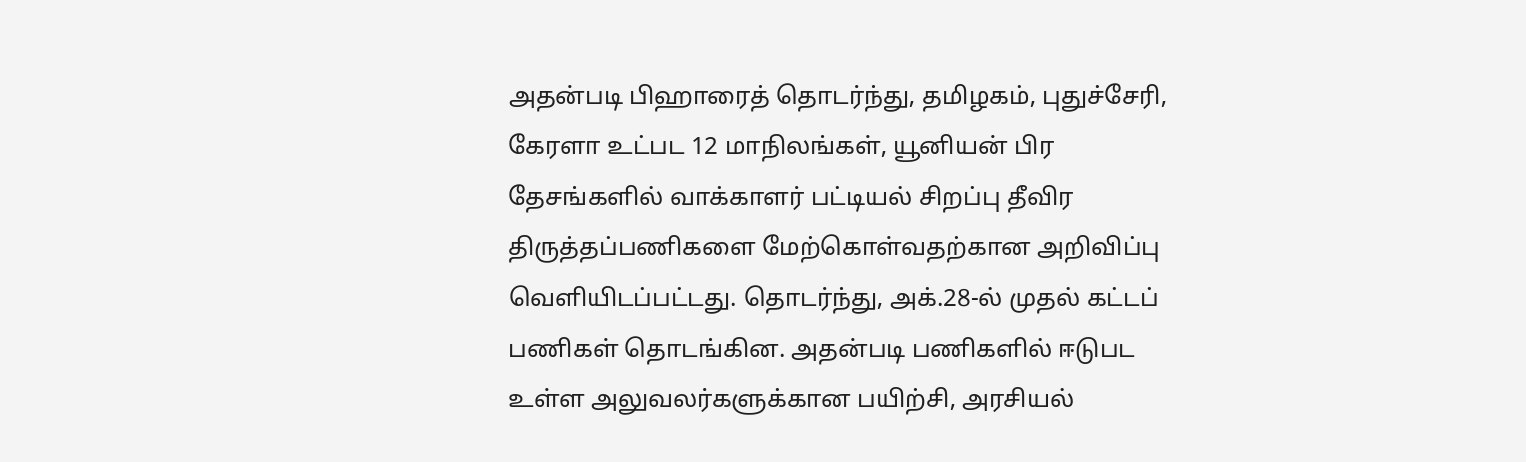அதன்படி பிஹாரைத் தொடர்ந்து, தமிழகம், புதுச்சேரி, கேரளா உட்பட 12 மாநிலங்கள், யூனியன் பிர தேசங்களில் வாக்காளர் பட்டியல் சிறப்பு தீவிர திருத்தப்பணிகளை மேற்கொள்வதற்கான அறிவிப்பு வெளியிடப்பட்டது. தொடர்ந்து, அக்.28-ல் முதல் கட்டப் பணிகள் தொடங்கின. அதன்படி பணிகளில் ஈடுபட உள்ள அலுவலர்களுக்கான பயிற்சி, அரசியல்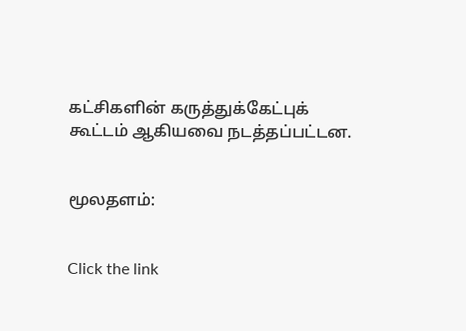கட்சிகளின் கருத்துக்கேட்புக் கூட்டம் ஆகியவை நடத்தப்பட்டன.


மூலதளம்:


Click the link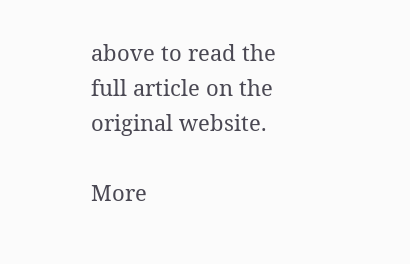above to read the full article on the original website.

More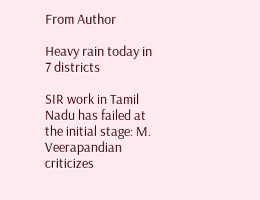From Author

Heavy rain today in 7 districts

SIR work in Tamil Nadu has failed at the initial stage: M. Veerapandian criticizes